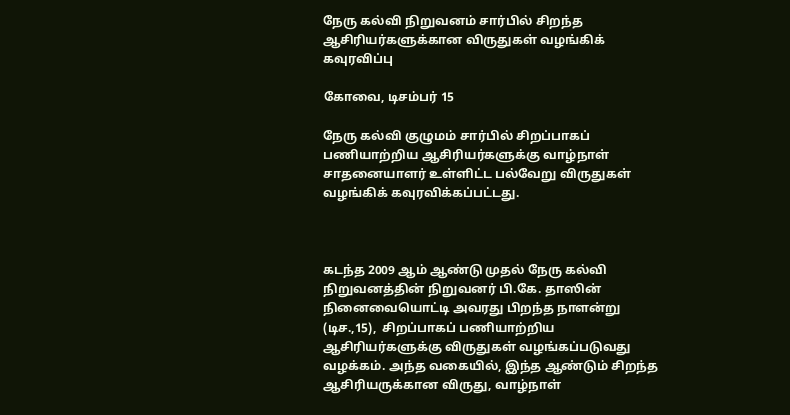நேரு கல்வி நிறுவனம் சார்பில் சிறந்த ஆசிரியர்களுக்கான விருதுகள் வழங்கிக் கவுரவிப்பு

கோவை, டிசம்பர் 15

நேரு கல்வி குழுமம் சார்பில் சிறப்பாகப் பணியாற்றிய ஆசிரியர்களுக்கு வாழ்நாள் சாதனையாளர் உள்ளிட்ட பல்வேறு விருதுகள் வழங்கிக் கவுரவிக்கப்பட்டது.



கடந்த 2009 ஆம் ஆண்டு முதல் நேரு கல்வி நிறுவனத்தின் நிறுவனர் பி.கே. தாஸின் நினைவையொட்டி அவரது பிறந்த நாளன்று (டிச.,15),  சிறப்பாகப் பணியாற்றிய ஆசிரியர்களுக்கு விருதுகள் வழங்கப்படுவது வழக்கம். அந்த வகையில், இந்த ஆண்டும் சிறந்த ஆசிரியருக்கான விருது, வாழ்நாள்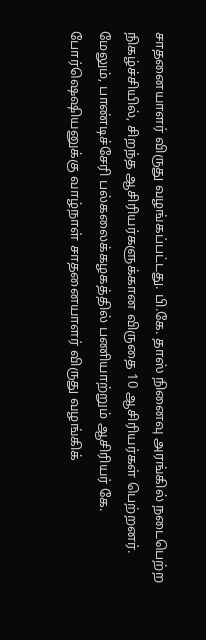சாதனையாளர் விருது வழங்கப்பட்டது. பி.கே. தாஸ் நினைவு அரங்கில் நடைபெற்ற நிகழ்ச்சியில், சிறந்த ஆசிரியர்களுக்கான விருதை 10 ஆசிரியர்கள் பெற்றனர். மேலும், பாண்டிச்சேரி பல்கலைக்கழகத்தில் பணியாற்றும் ஆசிரியர் கே. போர்ஷெஷியனுக்கு வாழ்நாள் சாதனையாளர் விருது வழங்கிக்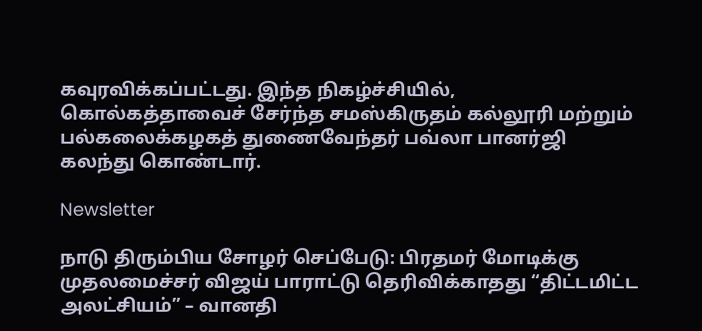கவுரவிக்கப்பட்டது. இந்த நிகழ்ச்சியில், கொல்கத்தாவைச் சேர்ந்த சமஸ்கிருதம் கல்லூரி மற்றும் பல்கலைக்கழகத் துணைவேந்தர் பவ்லா பானர்ஜி கலந்து கொண்டார்.

Newsletter

நாடு திரும்பிய சோழர் செப்பேடு: பிரதமர் மோடிக்கு முதலமைச்சர் விஜய் பாராட்டு தெரிவிக்காதது “திட்டமிட்ட அலட்சியம்” – வானதி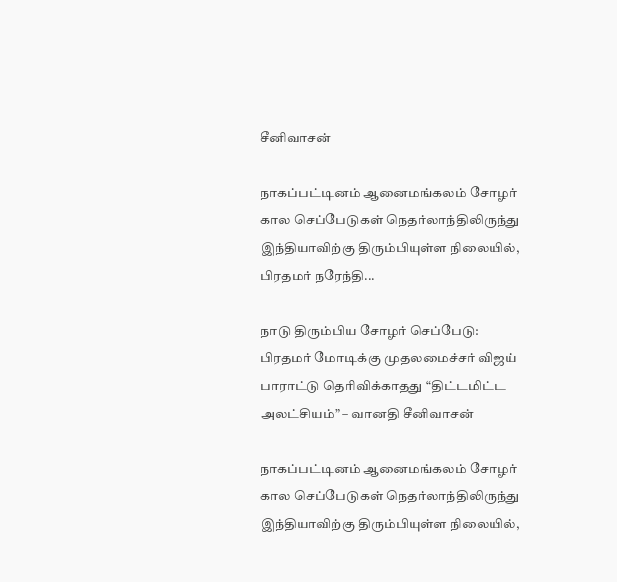சீனிவாசன்

நாகப்பட்டினம் ஆனைமங்கலம் சோழர் கால செப்பேடுகள் நெதர்லாந்திலிருந்து இந்தியாவிற்கு திரும்பியுள்ள நிலையில், பிரதமர் நரேந்தி...

நாடு திரும்பிய சோழர் செப்பேடு: பிரதமர் மோடிக்கு முதலமைச்சர் விஜய் பாராட்டு தெரிவிக்காதது “திட்டமிட்ட அலட்சியம்” – வானதி சீனிவாசன்

நாகப்பட்டினம் ஆனைமங்கலம் சோழர் கால செப்பேடுகள் நெதர்லாந்திலிருந்து இந்தியாவிற்கு திரும்பியுள்ள நிலையில்,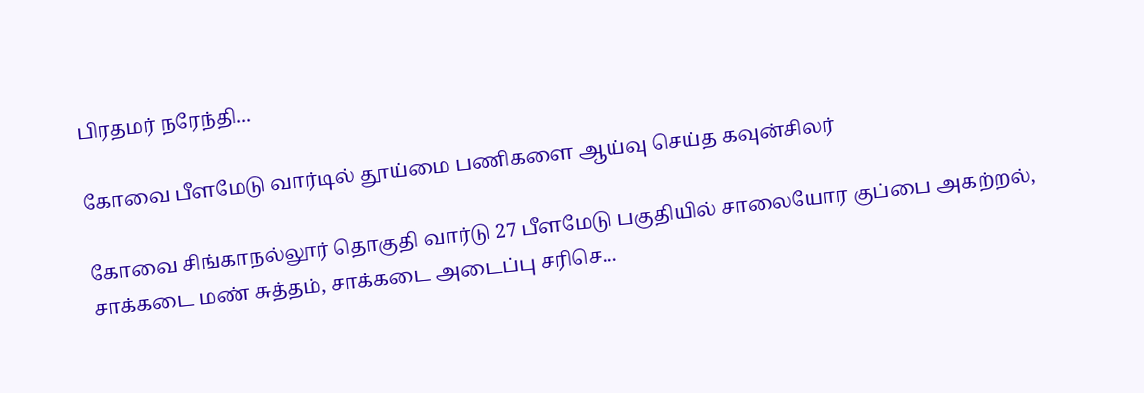பிரதமர் நரேந்தி...

கோவை பீளமேடு வார்டில் தூய்மை பணிகளை ஆய்வு செய்த கவுன்சிலர்

கோவை சிங்காநல்லூர் தொகுதி வார்டு 27 பீளமேடு பகுதியில் சாலையோர குப்பை அகற்றல், சாக்கடை மண் சுத்தம், சாக்கடை அடைப்பு சரிசெ...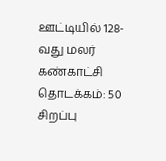ஊட்டியில் 128-வது மலர் கண்காட்சி தொடக்கம்: 50 சிறப்பு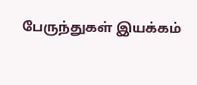பேருந்துகள் இயக்கம்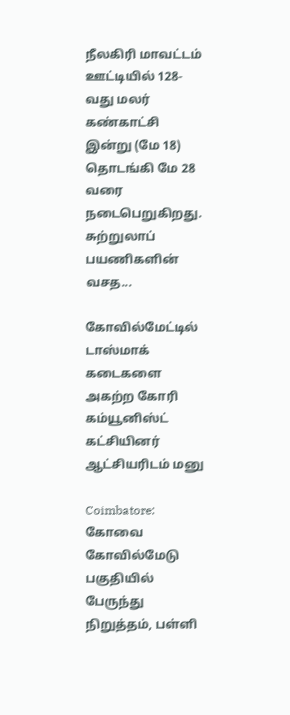நீலகிரி மாவட்டம் ஊட்டியில் 128-வது மலர் கண்காட்சி இன்று (மே 18) தொடங்கி மே 28 வரை நடைபெறுகிறது. சுற்றுலாப் பயணிகளின் வசத...

கோவில்மேட்டில் டாஸ்மாக் கடைகளை அகற்ற கோரி கம்யூனிஸ்ட் கட்சியினர் ஆட்சியரிடம் மனு

Coimbatore: கோவை கோவில்மேடு பகுதியில் பேருந்து நிறுத்தம், பள்ளி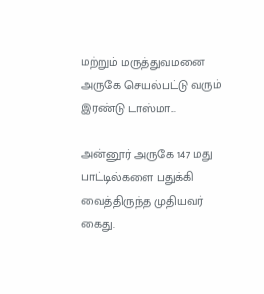மற்றும் மருத்துவமனை அருகே செயல்பட்டு வரும் இரண்டு டாஸ்மா...

அன்னூர் அருகே 147 மது பாட்டில்களை பதுக்கி வைத்திருந்த முதியவர் கைது.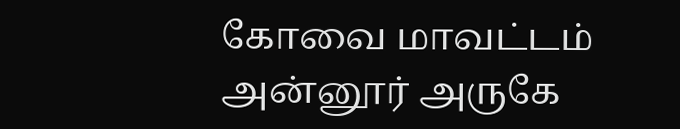கோவை மாவட்டம் அன்னூர் அருகே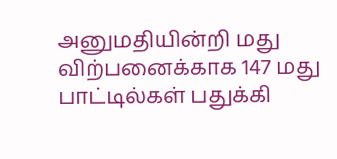அனுமதியின்றி மது விற்பனைக்காக 147 மது பாட்டில்கள் பதுக்கி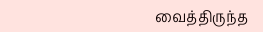வைத்திருந்த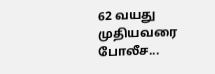62 வயது முதியவரை போலீச...